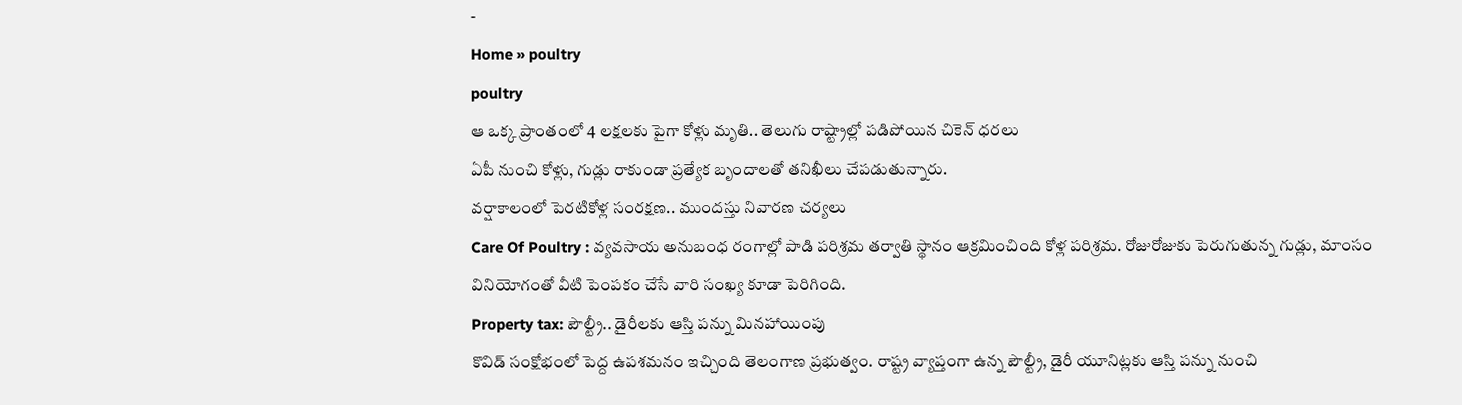-
Home » poultry
poultry
ఆ ఒక్క ప్రాంతంలో 4 లక్షలకు పైగా కోళ్లు మృతి.. తెలుగు రాష్ట్రాల్లో పడిపోయిన చికెన్ ధరలు
ఏపీ నుంచి కోళ్లు, గుడ్లు రాకుండా ప్రత్యేక బృందాలతో తనిఖీలు చేపడుతున్నారు.
వర్షాకాలంలో పెరటికోళ్ల సంరక్షణ.. ముందస్తు నివారణ చర్యలు
Care Of Poultry : వ్యవసాయ అనుబంధ రంగాల్లో పాడి పరిశ్రమ తర్వాతి స్థానం ఆక్రమించింది కోళ్ల పరిశ్రమ. రోజురోజుకు పెరుగుతున్న గుడ్లు, మాంసం వినియోగంతో వీటి పెంపకం చేసే వారి సంఖ్య కూడా పెరిగింది.
Property tax: పౌల్ట్రీ.. డైరీలకు ఆస్తి పన్ను మినహాయింపు
కొవిడ్ సంక్షోభంలో పెద్ద ఉపశమనం ఇచ్చింది తెలంగాణ ప్రభుత్వం. రాష్ట్ర వ్యాప్తంగా ఉన్న పౌల్ట్రీ, డైరీ యూనిట్లకు ఆస్తి పన్ను నుంచి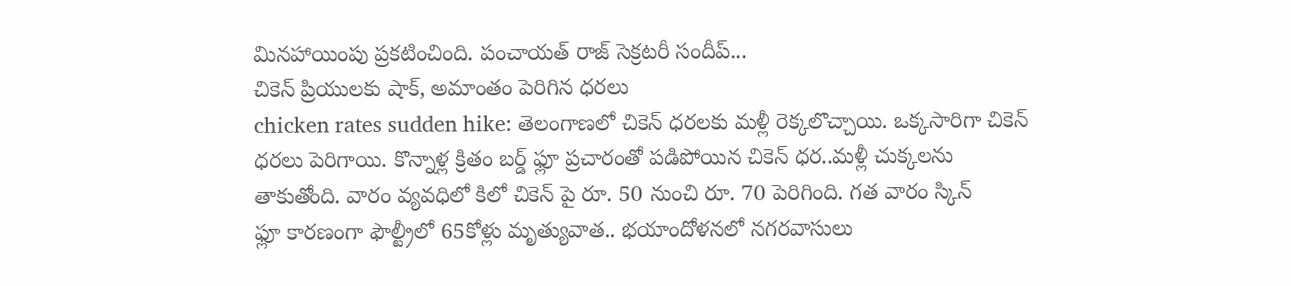మినహాయింపు ప్రకటించింది. పంచాయత్ రాజ్ సెక్రటరీ సందీప్...
చికెన్ ప్రియులకు షాక్, అమాంతం పెరిగిన ధరలు
chicken rates sudden hike: తెలంగాణలో చికెన్ ధరలకు మళ్లీ రెక్కలొచ్చాయి. ఒక్కసారిగా చికెన్ ధరలు పెరిగాయి. కొన్నాళ్ల క్రితం బర్డ్ ఫ్లూ ప్రచారంతో పడిపోయిన చికెన్ ధర..మళ్లీ చుక్కలను తాకుతోంది. వారం వ్యవధిలో కిలో చికెన్ పై రూ. 50 నుంచి రూ. 70 పెరిగింది. గత వారం స్కిన్
ఫ్లూ కారణంగా ఫౌల్ట్రీలో 65కోళ్లు మృత్యువాత.. భయాందోళనలో నగరవాసులు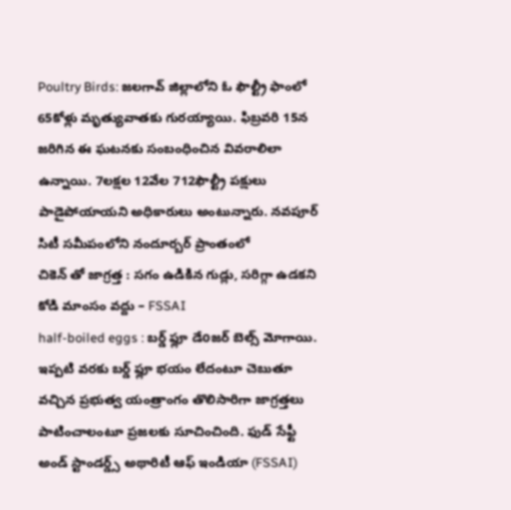Poultry Birds: జలగావ్ జిల్లాలోని ఓ ఫౌల్ట్రీ ఫాంలో 65కోళ్లు మృత్యువాతకు గురయ్యాయి. ఫిబ్రవరి 15న జరిగిన ఈ ఘటనకు సంబంధించిన వివరాలిలా ఉన్నాయి. 7లక్షల 12వేల 712ఫౌల్ట్రీ పక్షులు పాడైపోయాయని అధికారులు అంటున్నారు. నవపూర్ సిటీ సమీపంలోని నందూర్బర్ ప్రాంతంలో
చికెన్ తో జాగ్రత్త : సగం ఉడికిన గుడ్లు, సరిగ్గా ఉడకని కోడి మాంసం వద్దు – FSSAI
half-boiled eggs : బర్డ్ ఫ్లూ డేoజర్ బెల్స్ మోగాయి. ఇప్పటి వరకు బర్డ్ ఫ్లూ భయం లేదంటూ చెబుతూ వచ్చిన ప్రభుత్వ యంత్రాంగం తొలిసారిగా జాగ్రత్తలు పాటించాలంటూ ప్రజలకు సూచించింది. ఫుడ్ సేఫ్టీ అండ్ స్టాండర్డ్స్ అథారిటీ ఆఫ్ ఇండియా (FSSAI)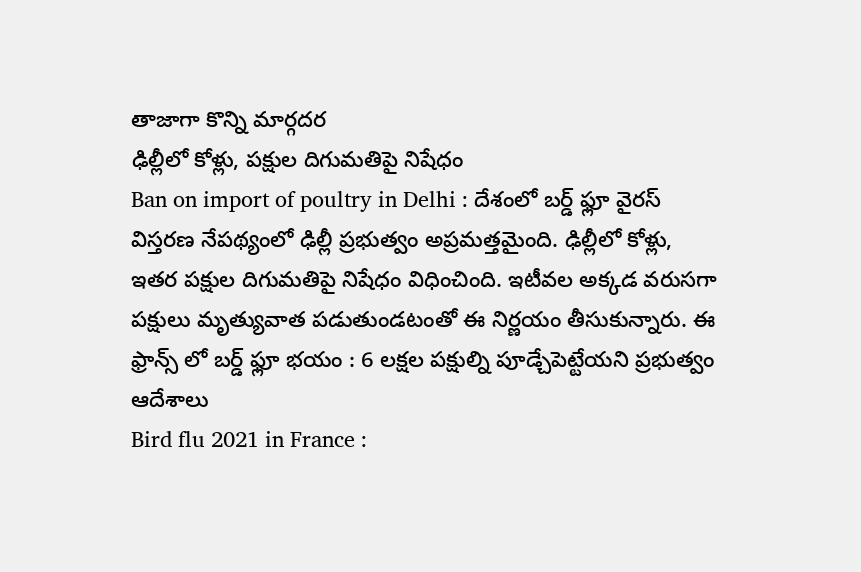తాజాగా కొన్ని మార్గదర
ఢిల్లీలో కోళ్లు, పక్షుల దిగుమతిపై నిషేధం
Ban on import of poultry in Delhi : దేశంలో బర్డ్ ఫ్లూ వైరస్ విస్తరణ నేపథ్యంలో ఢిల్లీ ప్రభుత్వం అప్రమత్తమైంది. ఢిల్లీలో కోళ్లు, ఇతర పక్షుల దిగుమతిపై నిషేధం విధించింది. ఇటీవల అక్కడ వరుసగా పక్షులు మృత్యువాత పడుతుండటంతో ఈ నిర్ణయం తీసుకున్నారు. ఈ
ఫ్రాన్స్ లో బర్డ్ ఫ్లూ భయం : 6 లక్షల పక్షుల్ని పూడ్చేపెట్టేయని ప్రభుత్వం ఆదేశాలు
Bird flu 2021 in France :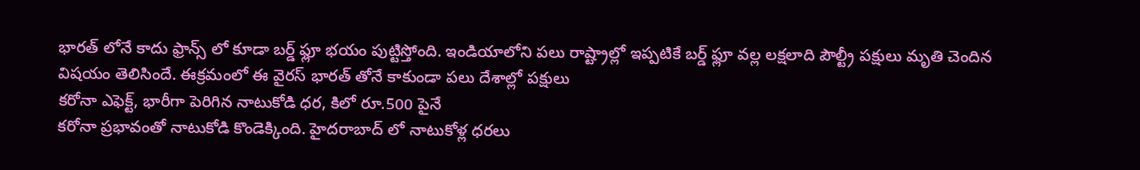భారత్ లోనే కాదు ఫ్రాన్స్ లో కూడా బర్డ్ ఫ్లూ భయం పుట్టిస్తోంది. ఇండియాలోని పలు రాష్ట్రాల్లో ఇప్పటికే బర్డ్ ఫ్లూ వల్ల లక్షలాది పౌల్ట్రీ పక్షులు మృతి చెందిన విషయం తెలిసిందే. ఈక్రమంలో ఈ వైరస్ భారత్ తోనే కాకుండా పలు దేశాల్లో పక్షులు
కరోనా ఎఫెక్ట్, భారీగా పెరిగిన నాటుకోడి ధర, కిలో రూ.500 పైనే
కరోనా ప్రభావంతో నాటుకోడి కొండెక్కింది. హైదరాబాద్ లో నాటుకోళ్ల ధరలు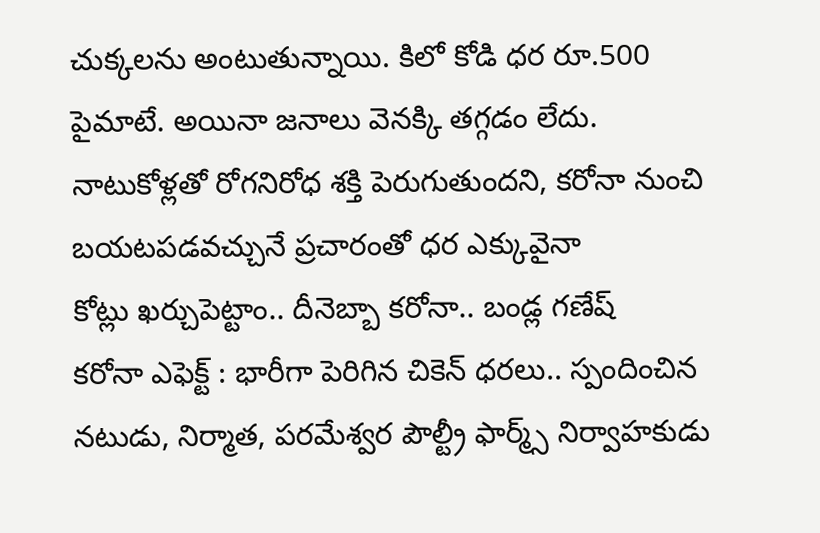చుక్కలను అంటుతున్నాయి. కిలో కోడి ధర రూ.500 పైమాటే. అయినా జనాలు వెనక్కి తగ్గడం లేదు. నాటుకోళ్లతో రోగనిరోధ శక్తి పెరుగుతుందని, కరోనా నుంచి బయటపడవచ్చునే ప్రచారంతో ధర ఎక్కువైనా
కోట్లు ఖర్చుపెట్టాం.. దీనెబ్బా కరోనా.. బండ్ల గణేష్
కరోనా ఎఫెక్ట్ : భారీగా పెరిగిన చికెన్ ధరలు.. స్పందించిన నటుడు, నిర్మాత, పరమేశ్వర పౌల్ట్రీ ఫార్మ్స్ నిర్వాహకుడు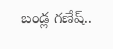బండ్ల గణేష్..